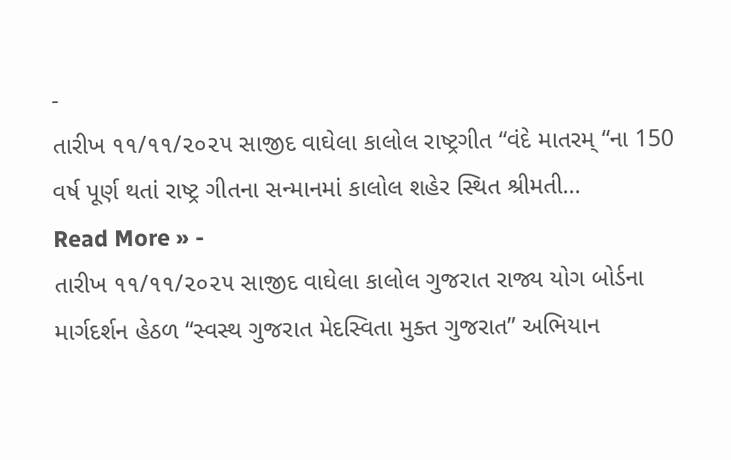-
તારીખ ૧૧/૧૧/૨૦૨૫ સાજીદ વાઘેલા કાલોલ રાષ્ટ્રગીત “વંદે માતરમ્ “ના 150 વર્ષ પૂર્ણ થતાં રાષ્ટ્ર ગીતના સન્માનમાં કાલોલ શહેર સ્થિત શ્રીમતી…
Read More » -
તારીખ ૧૧/૧૧/૨૦૨૫ સાજીદ વાઘેલા કાલોલ ગુજરાત રાજ્ય યોગ બોર્ડના માર્ગદર્શન હેઠળ “સ્વસ્થ ગુજરાત મેદસ્વિતા મુક્ત ગુજરાત” અભિયાન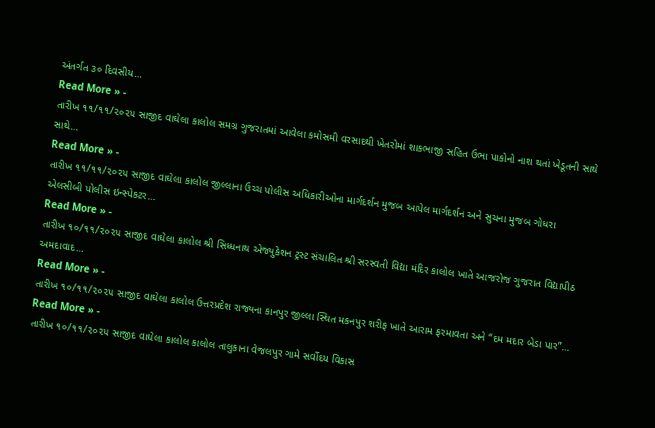અંતર્ગત ૩૦ દિવસીય…
Read More » -
તારીખ ૧૧/૧૧/૨૦૨૫ સાજીદ વાઘેલા કાલોલ સમગ્ર ગુજરાતમાં આવેલા કમોસમી વરસાદથી ખેતરોમાં શાકભાજી સહિત ઉભા પાકોનો નાશ થતાં ખેડૂતની સાથે સાથે…
Read More » -
તારીખ ૧૧/૧૧/૨૦૨૫ સાજીદ વાઘેલા કાલોલ જીલ્લાના ઉચ્ચ પોલીસ અધિકારીઓના માર્ગદર્શન મુજબ આપેલ માર્ગદર્શન અને સુચના મુજબ ગોધરા એલસીબી પોલીસ ઇન્સ્પેકટર…
Read More » -
તારીખ ૧૦/૧૧/૨૦૨૫ સાજીદ વાઘેલા કાલોલ શ્રી સિધ્ધનાથ એજ્યુકેશન ટ્રસ્ટ સંચાલિત શ્રી સરસ્વતી વિદ્યા મંદિર કાલોલ ખાતે આજરોજ ગુજરાત વિદ્યાપીઠ અમદાવાદ…
Read More » -
તારીખ ૧૦/૧૧/૨૦૨૫ સાજીદ વાઘેલા કાલોલ ઉત્તરપ્રદેશ રાજ્યના કાનપુર જીલ્લા સ્થિત મકનપુર શરીફ ખાતે આરામ ફરમાવતા અને “દમ મદાર બેડા પાર”…
Read More » -
તારીખ ૧૦/૧૧/૨૦૨૫ સાજીદ વાઘેલા કાલોલ કાલોલ તાલુકાના વેજલપુર ગામે સર્વોદય વિકાસ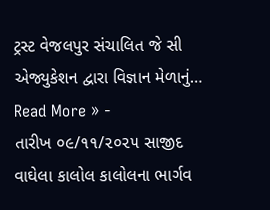ટ્રસ્ટ વેજલપુર સંચાલિત જે સી એજ્યુકેશન દ્વારા વિજ્ઞાન મેળાનું…
Read More » -
તારીખ ૦૯/૧૧/૨૦૨૫ સાજીદ વાઘેલા કાલોલ કાલોલના ભાર્ગવ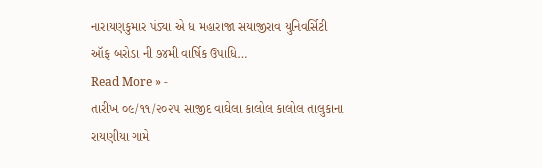નારાયણકુમાર પંડ્યા એ ધ મહારાજા સયાજીરાવ યુનિવર્સિટી ઑફ બરોડા ની ૭૪મી વાર્ષિક ઉપાધિ…
Read More » -
તારીખ ૦૯/૧૧/૨૦૨૫ સાજીદ વાઘેલા કાલોલ કાલોલ તાલુકાના રાયણીયા ગામે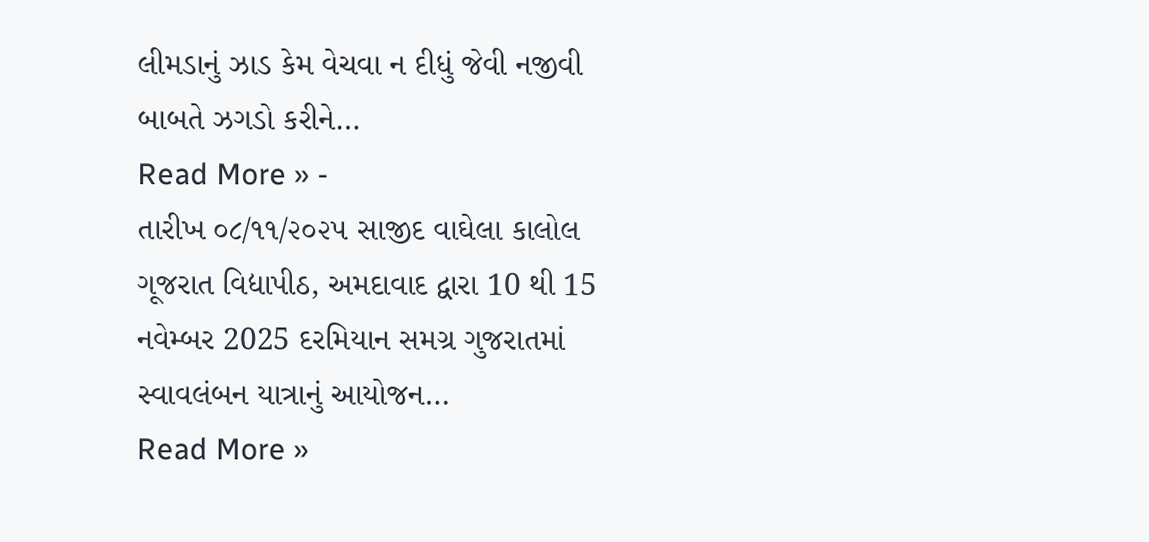લીમડાનું ઝાડ કેમ વેચવા ન દીધું જેવી નજીવી બાબતે ઝગડો કરીને…
Read More » -
તારીખ ૦૮/૧૧/૨૦૨૫ સાજીદ વાઘેલા કાલોલ ગૂજરાત વિદ્યાપીઠ, અમદાવાદ દ્વારા 10 થી 15 નવેમ્બર 2025 દરમિયાન સમગ્ર ગુજરાતમાં સ્વાવલંબન યાત્રાનું આયોજન…
Read More »